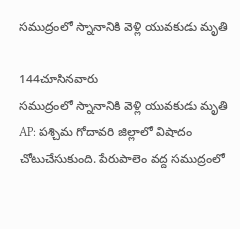సముద్రంలో స్నానానికి వెళ్లి యువకుడు మృతి

144చూసినవారు
సముద్రంలో స్నానానికి వెళ్లి యువకుడు మృతి
AP: పశ్చిమ గోదావరి జిల్లాలో విషాదం చోటుచేసుకుంది. పేరుపాలెం వద్ద సముద్రంలో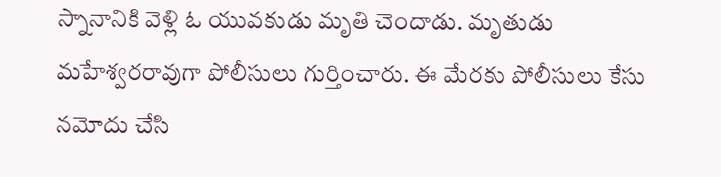స్నానానికి వెళ్లి ఓ యువకుడు మృతి చెందాడు. మృతుడు మహేశ్వరరావుగా పోలీసులు గుర్తించారు. ఈ మేరకు పోలీసులు కేసు నమోదు చేసి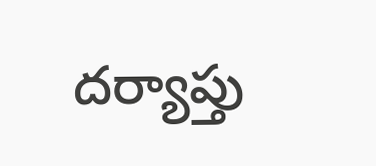దర్యాప్తు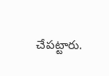చేపట్టారు.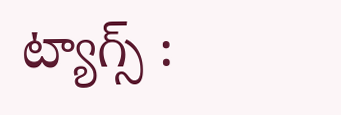ట్యాగ్స్ :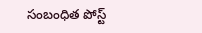సంబంధిత పోస్ట్